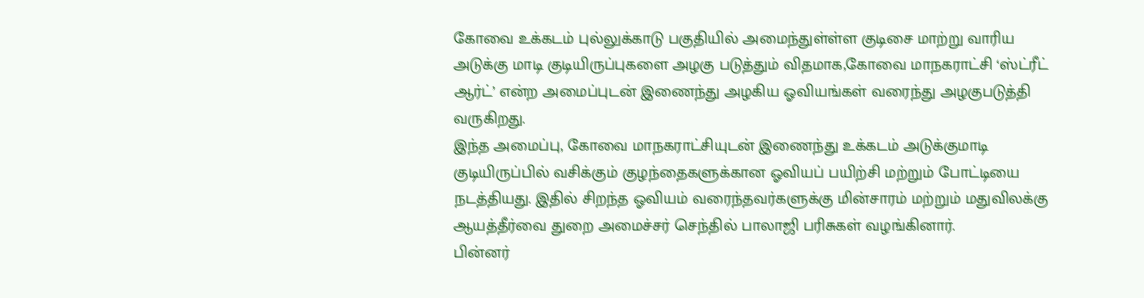கோவை உக்கடம் புல்லுக்காடு பகுதியில் அமைந்துள்ள்ள குடிசை மாற்று வாரிய அடுக்கு மாடி குடியிருப்புகளை அழகு படுத்தும் விதமாக,கோவை மாநகராட்சி ‘ஸ்ட்ரீட் ஆர்ட்’ என்ற அமைப்புடன் இணைந்து அழகிய ஓவியங்கள் வரைந்து அழகுபடுத்தி வருகிறது.
இந்த அமைப்பு, கோவை மாநகராட்சியுடன் இணைந்து உக்கடம் அடுக்குமாடி குடியிருப்பில் வசிக்கும் குழந்தைகளுக்கான ஓவியப் பயிற்சி மற்றும் போட்டியை நடத்தியது. இதில் சிறந்த ஓவியம் வரைந்தவர்களுக்கு மின்சாரம் மற்றும் மதுவிலக்கு ஆயத்தீர்வை துறை அமைச்சர் செந்தில் பாலாஜி பரிசுகள் வழங்கினார்.
பின்னர்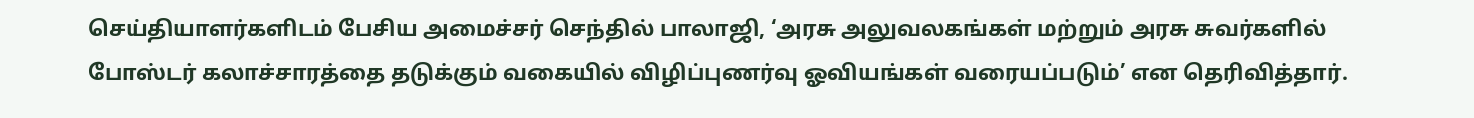செய்தியாளர்களிடம் பேசிய அமைச்சர் செந்தில் பாலாஜி, ‘அரசு அலுவலகங்கள் மற்றும் அரசு சுவர்களில் போஸ்டர் கலாச்சாரத்தை தடுக்கும் வகையில் விழிப்புணர்வு ஓவியங்கள் வரையப்படும்’ என தெரிவித்தார்.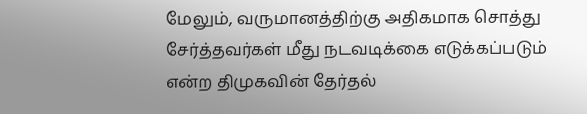மேலும், வருமானத்திற்கு அதிகமாக சொத்து சேர்த்தவர்கள் மீது நடவடிக்கை எடுக்கப்படும் என்ற திமுகவின் தேர்தல்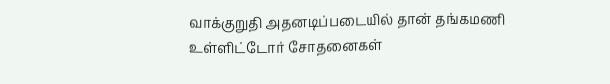வாக்குறுதி அதனடிப்படையில் தான் தங்கமணி உள்ளிட்டோர் சோதனைகள்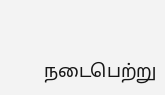நடைபெற்று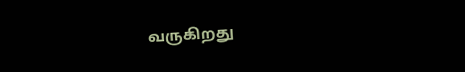வருகிறது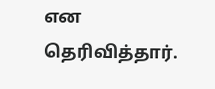என தெரிவித்தார்.